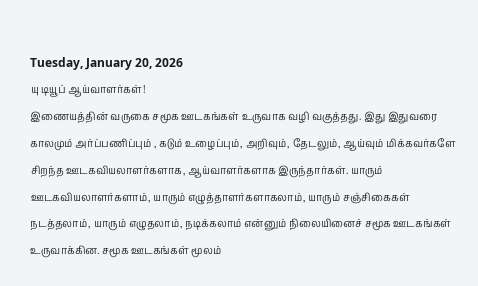Tuesday, January 20, 2026
யு டியூப் ஆய்வாளர்கள்!
இணையத்தின் வருகை சமூக ஊடகங்கள் உருவாக வழி வகுத்தது. இது இதுவரை காலமும் அர்ப்பணிப்பும் , கடும் உழைப்பும், அறிவும், தேடலும், ஆய்வும் மிக்கவர்களே சிறந்த ஊடகவியலாளர்களாக, ஆய்வாளர்களாக இருந்தார்கள். யாரும் ஊடகவியலாளர்களாம், யாரும் எழுத்தாளர்களாகலாம், யாரும் சஞ்சிகைகள் நடத்தலாம், யாரும் எழுதலாம், நடிக்கலாம் என்னும் நிலையினைச் சமூக ஊடகங்கள் உருவாக்கின. சமூக ஊடகங்கள் மூலம்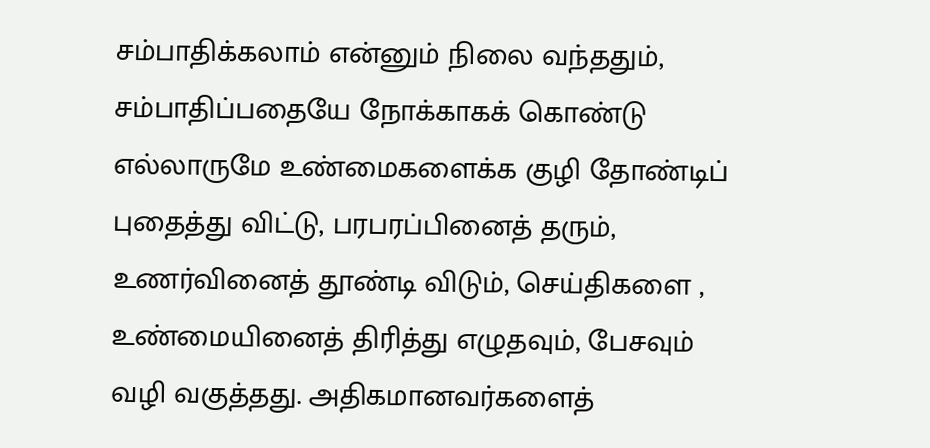சம்பாதிக்கலாம் என்னும் நிலை வந்ததும், சம்பாதிப்பதையே நோக்காகக் கொண்டு எல்லாருமே உண்மைகளைக்க குழி தோண்டிப் புதைத்து விட்டு, பரபரப்பினைத் தரும், உணர்வினைத் தூண்டி விடும், செய்திகளை , உண்மையினைத் திரித்து எழுதவும், பேசவும் வழி வகுத்தது. அதிகமானவர்களைத்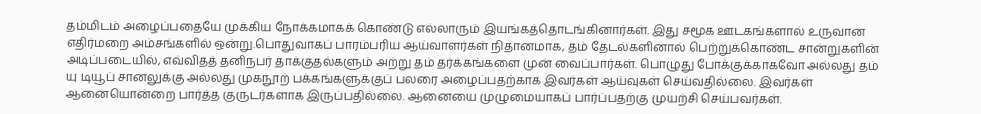தம்மிடம் அழைப்பதையே முக்கிய நோக்கமாகக் கொண்டு எல்லாரும் இயங்கத்தொடங்கினார்கள். இது சமூக ஊடகங்களால் உருவான எதிர்மறை அம்சங்களில் ஒன்று.பொதுவாகப் பாரம்பரிய ஆய்வாளர்கள் நிதானமாக, தம் தேடல்களினால் பெற்றுக்கொண்ட சான்றுகளின் அடிப்படையில், எவ்விதத் தனிநபர் தாக்குதல்களும் அற்று தம் தர்க்கங்களை முன் வைப்பார்கள். பொழுது போக்குக்காகவோ அல்லது தம் யு டியூப் சானலுக்கு அல்லது முகநூற் பக்கங்களுக்குப் பலரை அழைப்பதற்காக இவர்கள் ஆய்வுகள் செய்வதில்லை. இவர்கள் ஆனையொன்றை பார்த்த குருடர்களாக இருப்பதில்லை. ஆனையை முழுமையாகப் பார்ப்பதற்கு முயற்சி செய்பவர்கள்.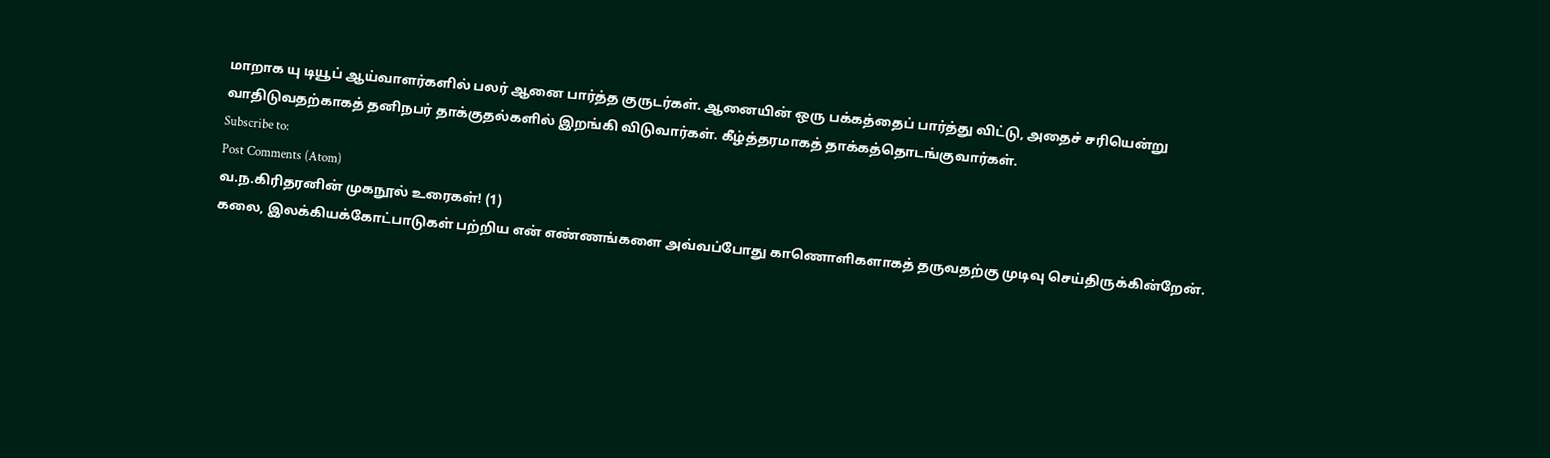மாறாக யு டியூப் ஆய்வாளர்களில் பலர் ஆனை பார்த்த குருடர்கள். ஆனையின் ஒரு பக்கத்தைப் பார்த்து விட்டு, அதைச் சரியென்று வாதிடுவதற்காகத் தனிநபர் தாக்குதல்களில் இறங்கி விடுவார்கள். கீழ்த்தரமாகத் தாக்கத்தொடங்குவார்கள்.
Subscribe to:
Post Comments (Atom)
வ.ந.கிரிதரனின் முகநூல் உரைகள்! (1)
கலை, இலக்கியக்கோட்பாடுகள் பற்றிய என் எண்ணங்களை அவ்வப்போது காணொளிகளாகத் தருவதற்கு முடிவு செய்திருக்கின்றேன்.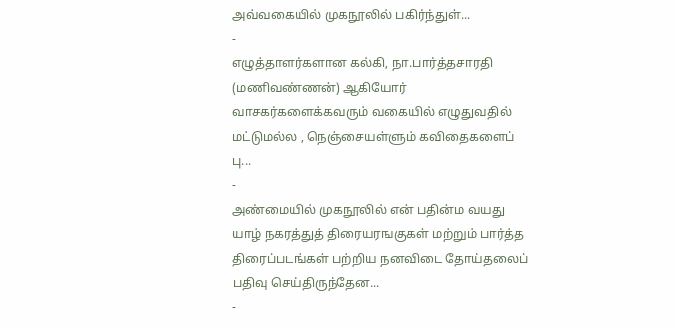அவ்வகையில் முகநூலில் பகிர்ந்துள்...
-
எழுத்தாளர்களான கல்கி, நா.பார்த்தசாரதி (மணிவண்ணன்) ஆகியோர் வாசகர்களைக்கவரும் வகையில் எழுதுவதில் மட்டுமல்ல , நெஞ்சையள்ளும் கவிதைகளைப் பு...
-
அண்மையில் முகநூலில் என் பதின்ம வயது யாழ் நகரத்துத் திரையரஙகுகள் மற்றும் பார்த்த திரைப்படங்கள் பற்றிய நனவிடை தோய்தலைப் பதிவு செய்திருந்தேன...
-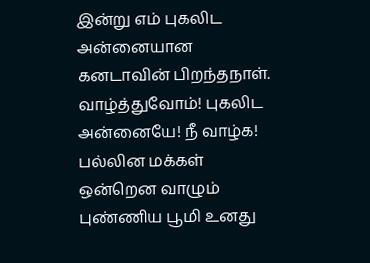இன்று எம் புகலிட அன்னையான கனடாவின் பிறந்தநாள். வாழ்த்துவோம்! புகலிட அன்னையே! நீ வாழ்க! பல்லின மக்கள் ஒன்றென வாழும் புண்ணிய பூமி உனது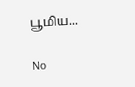பூமிய...

No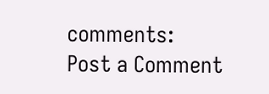comments:
Post a Comment